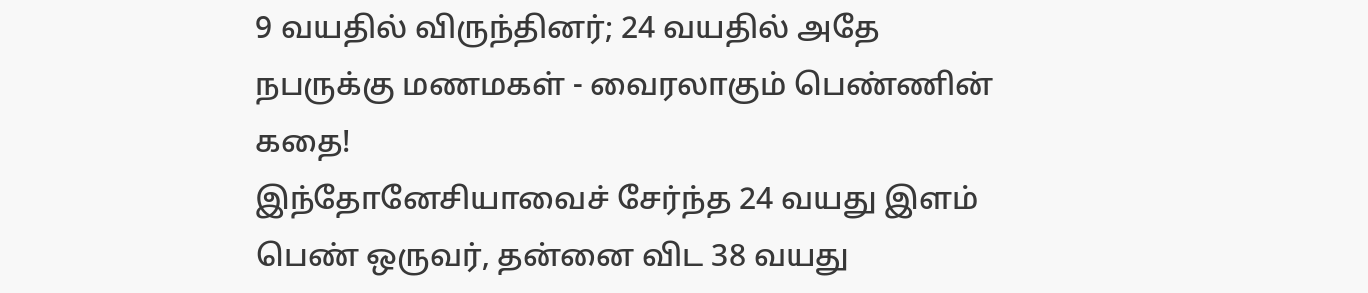9 வயதில் விருந்தினர்; 24 வயதில் அதே நபருக்கு மணமகள் - வைரலாகும் பெண்ணின் கதை!
இந்தோனேசியாவைச் சேர்ந்த 24 வயது இளம் பெண் ஒருவர், தன்னை விட 38 வயது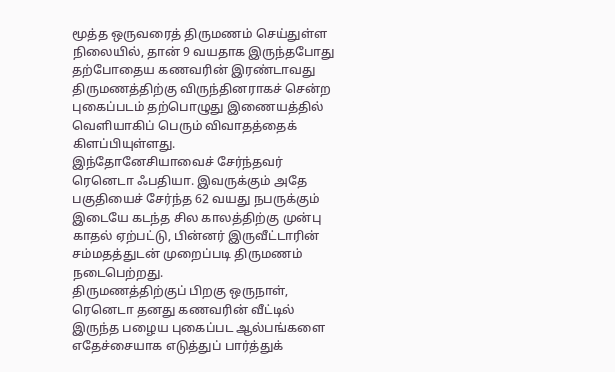மூத்த ஒருவரைத் திருமணம் செய்துள்ள நிலையில், தான் 9 வயதாக இருந்தபோது தற்போதைய கணவரின் இரண்டாவது திருமணத்திற்கு விருந்தினராகச் சென்ற புகைப்படம் தற்பொழுது இணையத்தில் வெளியாகிப் பெரும் விவாதத்தைக் கிளப்பியுள்ளது.
இந்தோனேசியாவைச் சேர்ந்தவர் ரெனெடா ஃபதியா. இவருக்கும் அதே பகுதியைச் சேர்ந்த 62 வயது நபருக்கும் இடையே கடந்த சில காலத்திற்கு முன்பு காதல் ஏற்பட்டு, பின்னர் இருவீட்டாரின் சம்மதத்துடன் முறைப்படி திருமணம் நடைபெற்றது.
திருமணத்திற்குப் பிறகு ஒருநாள், ரெனெடா தனது கணவரின் வீட்டில் இருந்த பழைய புகைப்பட ஆல்பங்களை எதேச்சையாக எடுத்துப் பார்த்துக்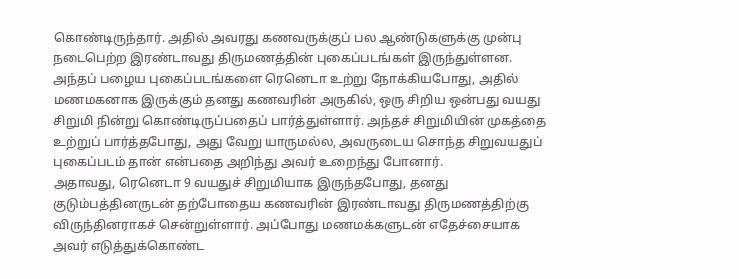கொண்டிருந்தார். அதில் அவரது கணவருக்குப் பல ஆண்டுகளுக்கு முன்பு நடைபெற்ற இரண்டாவது திருமணத்தின் புகைப்படங்கள் இருந்துள்ளன.
அந்தப் பழைய புகைப்படங்களை ரெனெடா உற்று நோக்கியபோது, அதில் மணமகனாக இருக்கும் தனது கணவரின் அருகில், ஒரு சிறிய ஒன்பது வயது சிறுமி நின்று கொண்டிருப்பதைப் பார்த்துள்ளார். அந்தச் சிறுமியின் முகத்தை உற்றுப் பார்த்தபோது, அது வேறு யாருமல்ல, அவருடைய சொந்த சிறுவயதுப் புகைப்படம் தான் என்பதை அறிந்து அவர் உறைந்து போனார்.
அதாவது, ரெனெடா 9 வயதுச் சிறுமியாக இருந்தபோது, தனது குடும்பத்தினருடன் தற்போதைய கணவரின் இரண்டாவது திருமணத்திற்கு விருந்தினராகச் சென்றுள்ளார். அப்போது மணமக்களுடன் எதேச்சையாக அவர் எடுத்துக்கொண்ட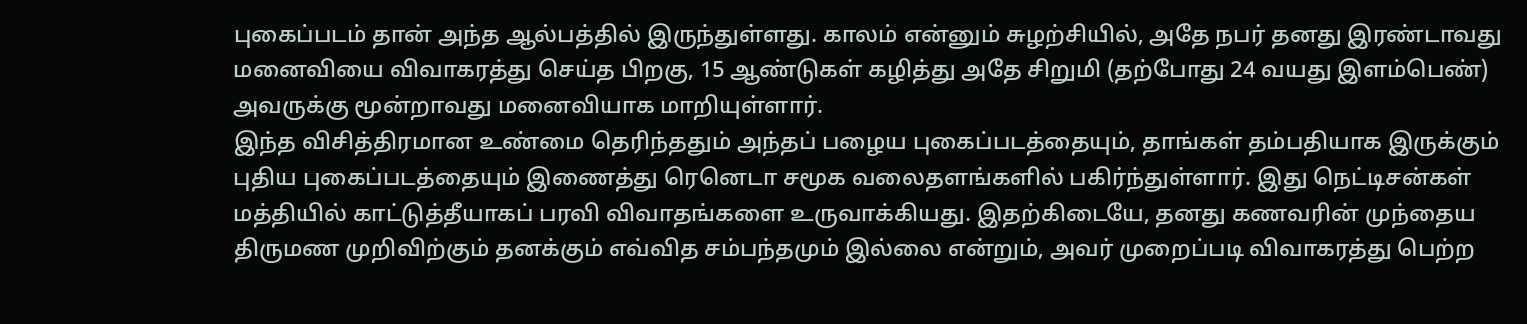புகைப்படம் தான் அந்த ஆல்பத்தில் இருந்துள்ளது. காலம் என்னும் சுழற்சியில், அதே நபர் தனது இரண்டாவது மனைவியை விவாகரத்து செய்த பிறகு, 15 ஆண்டுகள் கழித்து அதே சிறுமி (தற்போது 24 வயது இளம்பெண்) அவருக்கு மூன்றாவது மனைவியாக மாறியுள்ளார்.
இந்த விசித்திரமான உண்மை தெரிந்ததும் அந்தப் பழைய புகைப்படத்தையும், தாங்கள் தம்பதியாக இருக்கும் புதிய புகைப்படத்தையும் இணைத்து ரெனெடா சமூக வலைதளங்களில் பகிர்ந்துள்ளார். இது நெட்டிசன்கள் மத்தியில் காட்டுத்தீயாகப் பரவி விவாதங்களை உருவாக்கியது. இதற்கிடையே, தனது கணவரின் முந்தைய திருமண முறிவிற்கும் தனக்கும் எவ்வித சம்பந்தமும் இல்லை என்றும், அவர் முறைப்படி விவாகரத்து பெற்ற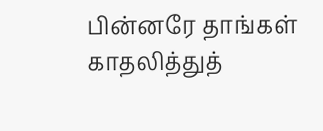பின்னரே தாங்கள் காதலித்துத்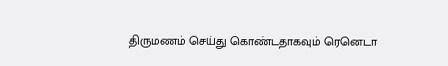திருமணம் செய்து கொண்டதாகவும் ரெனெடா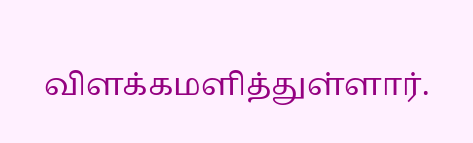விளக்கமளித்துள்ளார்.